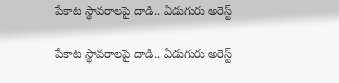పేకాట స్థావరాలపై దాడి.. ఏడుగురు అరెస్ట్

పేకాట స్థావరాలపై దాడి.. ఏడుగురు అరెస్ట్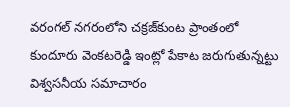వరంగల్ నగరంలోని చక్రజ్‌కుంట ప్రాంతంలో కుందూరు వెంకటరెడ్డి ఇంట్లో పేకాట జరుగుతున్నట్టు విశ్వసనీయ సమాచారం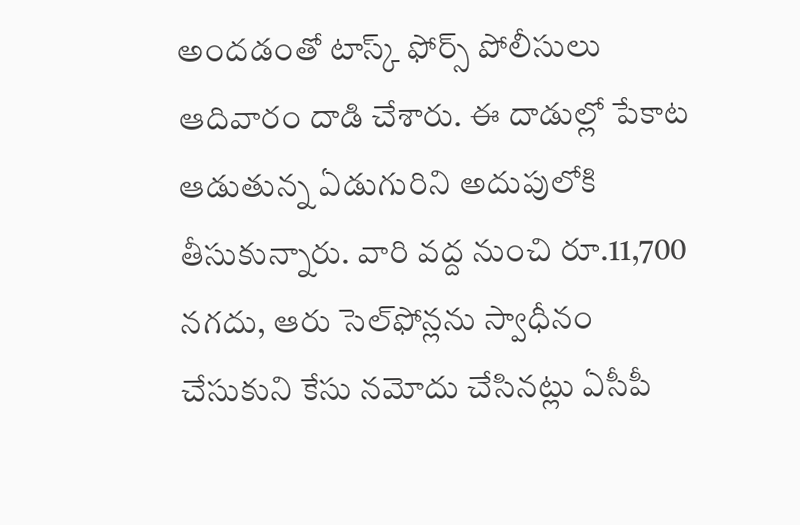అందడంతో టాస్క్ ఫోర్స్ పోలీసులు ఆదివారం దాడి చేశారు. ఈ దాడుల్లో పేకాట ఆడుతున్న ఏడుగురిని అదుపులోకి తీసుకున్నారు. వారి వద్ద నుంచి రూ.11,700 నగదు, ఆరు సెల్‌ఫోన్లను స్వాధీనం చేసుకుని కేసు నమోదు చేసినట్లు ఏసీపీ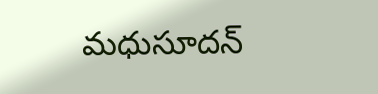మధుసూదన్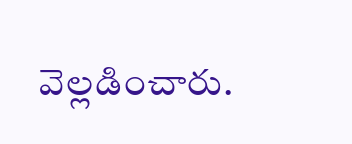వెల్లడించారు.